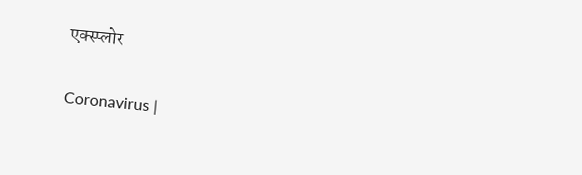एक्स्प्लोर

Coronavirus |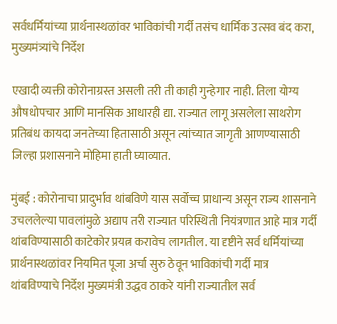सर्वधर्मियांच्या प्रार्थनास्थळांवर भाविकांची गर्दी तसंच धार्मिक उत्सव बंद करा, मुख्यमंत्र्यांचे निर्देश

एखादी व्यक्ती कोरोनाग्रस्त असली तरी ती काही गुन्हेगार नाही. तिला योग्य औषधोपचार आणि मानसिक आधारही द्या. राज्यात लागू असलेला साथरोग प्रतिबंध कायदा जनतेच्या हितासाठी असून त्यांच्यात जागृती आणण्यासाठी जिल्हा प्रशासनाने मोहिमा हाती घ्याव्यात.

मुंबई : कोरोनाचा प्रादुर्भाव थांबविणे यास सर्वोच्च प्राधान्य असून राज्य शासनाने उचललेल्या पावलांमुळे अद्याप तरी राज्यात परिस्थिती नियंत्रणात आहे मात्र गर्दी थांबविण्यासाठी काटेकोर प्रयत्न करावेच लागतील. या दृष्टीने सर्व धर्मियांच्या प्रार्थनास्थळांवर नियमित पूजा अर्चा सुरु ठेवून भाविकांची गर्दी मात्र थांबविण्याचे निर्देश मुख्यमंत्री उद्धव ठाकरे यांनी राज्यातील सर्व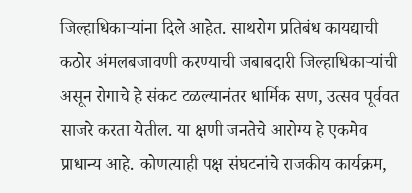जिल्हाधिकाऱ्यांना दिले आहेत. साथरोग प्रतिबंध कायद्याची कठोर अंमलबजावणी करण्याची जबाबदारी जिल्हाधिकाऱ्यांची असून रोगाचे हे संकट टळल्यानंतर धार्मिक सण, उत्सव पूर्ववत साजरे करता येतील. या क्षणी जनतेचे आरोग्य हे एकमेव प्राधान्य आहे. कोणत्याही पक्ष संघटनांचे राजकीय कार्यक्रम,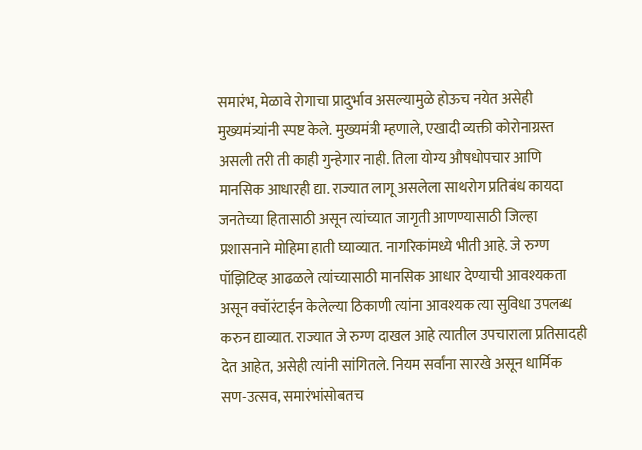समारंभ, मेळावे रोगाचा प्रादुर्भाव असल्यामुळे होऊच नयेत असेही मुख्यमंत्र्यांनी स्पष्ट केले. मुख्यमंत्री म्हणाले, एखादी व्यक्ती कोरोनाग्रस्त असली तरी ती काही गुन्हेगार नाही. तिला योग्य औषधोपचार आणि मानसिक आधारही द्या. राज्यात लागू असलेला साथरोग प्रतिबंध कायदा जनतेच्या हितासाठी असून त्यांच्यात जागृती आणण्यासाठी जिल्हा प्रशासनाने मोहिमा हाती घ्याव्यात. नागरिकांमध्ये भीती आहे. जे रुग्ण पॉझिटिव्ह आढळले त्यांच्यासाठी मानसिक आधार देण्याची आवश्यकता असून क्वॉरंटाईन केलेल्या ठिकाणी त्यांना आवश्यक त्या सुविधा उपलब्ध करुन द्याव्यात. राज्यात जे रुग्ण दाखल आहे त्यातील उपचाराला प्रतिसादही देत आहेत, असेही त्यांनी सांगितले. नियम सर्वांना सारखे असून धार्मिक सण-उत्सव, समारंभांसोबतच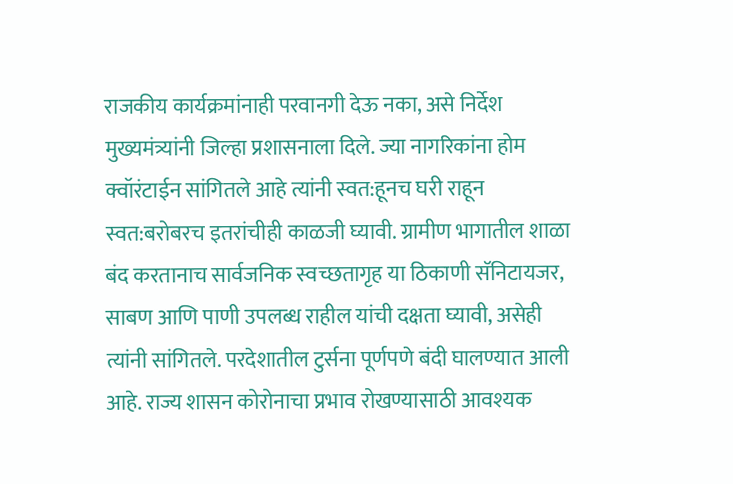राजकीय कार्यक्रमांनाही परवानगी देऊ नका, असे निर्देश मुख्यमंत्र्यांनी जिल्हा प्रशासनाला दिले. ज्या नागरिकांना होम क्वॉरंटाईन सांगितले आहे त्यांनी स्वत:हूनच घरी राहून स्वत:बरोबरच इतरांचीही काळजी घ्यावी. ग्रामीण भागातील शाळा बंद करतानाच सार्वजनिक स्वच्छतागृह या ठिकाणी सॅनिटायजर, साबण आणि पाणी उपलब्ध राहील यांची दक्षता घ्यावी, असेही त्यांनी सांगितले. परदेशातील टुर्सना पूर्णपणे बंदी घालण्यात आली आहे. राज्य शासन कोरोनाचा प्रभाव रोखण्यासाठी आवश्यक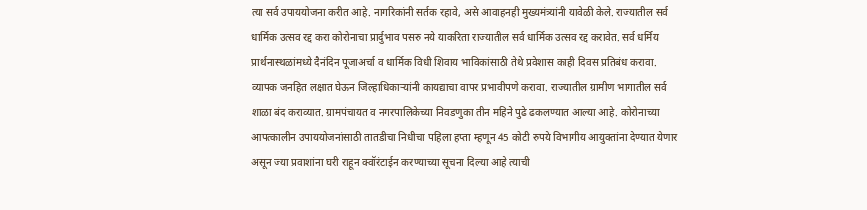त्या सर्व उपाययोजना करीत आहे. नागरिकांनी सर्तक रहावे, असे आवाहनही मुख्यमंत्र्यांनी यावेळी केले. राज्यातील सर्व धार्मिक उत्सव रद्द करा कोरोनाचा प्रार्दुभाव पसरु नये याकरिता राज्यातील सर्व धार्मिक उत्सव रद्द करावेत. सर्व धर्मिय प्रार्थनास्थळांमध्ये दैनंदिन पूजाअर्चा व धार्मिक विधी शिवाय भाविकांसाठी तेथे प्रवेशास काही दिवस प्रतिबंध करावा. व्यापक जनहित लक्षात घेऊन जिल्हाधिकाऱ्यांनी कायद्याचा वापर प्रभावीपणे करावा. राज्यातील ग्रामीण भागातील सर्व शाळा बंद कराव्यात. ग्रामपंचायत व नगरपालिकेच्या निवडणुका तीन महिने पुढे ढकलण्यात आल्या आहे. कोरोनाच्या आपत्कालीन उपाययोजनांसाठी तातडीचा निधीचा पहिला हप्ता म्हणून 45 कोटी रुपये विभागीय आयुक्तांना देण्यात येणार असून ज्या प्रवाशांना घरी राहून क्वॉरंटाईन करण्याच्या सूचना दिल्या आहे त्याची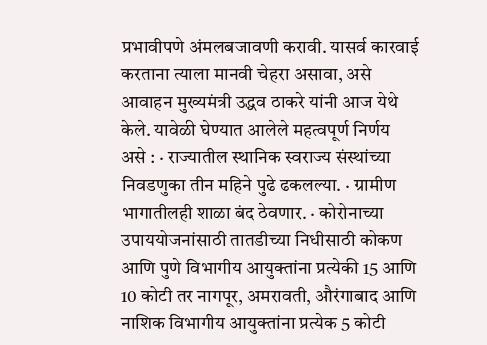प्रभावीपणे अंमलबजावणी करावी. यासर्व कारवाई करताना त्याला मानवी चेहरा असावा, असे आवाहन मुख्यमंत्री उद्धव ठाकरे यांनी आज येथे केले. यावेळी घेण्यात आलेले महत्वपूर्ण निर्णय असे : · राज्यातील स्थानिक स्वराज्य संस्थांच्या निवडणुका तीन महिने पुढे ढकलल्या. · ग्रामीण भागातीलही शाळा बंद ठेवणार. · कोरोनाच्या उपाययोजनांसाठी तातडीच्या निधीसाठी कोकण आणि पुणे विभागीय आयुक्तांना प्रत्येकी 15 आणि 10 कोटी तर नागपूर, अमरावती, औरंगाबाद आणि नाशिक विभागीय आयुक्तांना प्रत्येक 5 कोटी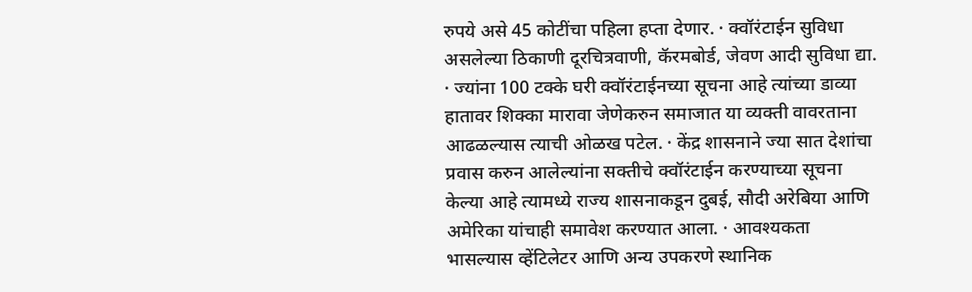रुपये असे 45 कोटींचा पहिला हप्ता देणार. · क्वॉरंटाईन सुविधा असलेल्या ठिकाणी दूरचित्रवाणी, कॅरमबोर्ड, जेवण आदी सुविधा द्या. · ज्यांना 100 टक्के घरी क्वॉरंटाईनच्या सूचना आहे त्यांच्या डाव्या हातावर शिक्का मारावा जेणेकरुन समाजात या व्यक्ती वावरताना आढळल्यास त्याची ओळख पटेल. · केंद्र शासनाने ज्या सात देशांचा प्रवास करुन आलेल्यांना सक्तीचे क्वॉरंटाईन करण्याच्या सूचना केल्या आहे त्यामध्ये राज्य शासनाकडून दुबई, सौदी अरेबिया आणि अमेरिका यांचाही समावेश करण्यात आला. · आवश्यकता भासल्यास व्हेंटिलेटर आणि अन्य उपकरणे स्थानिक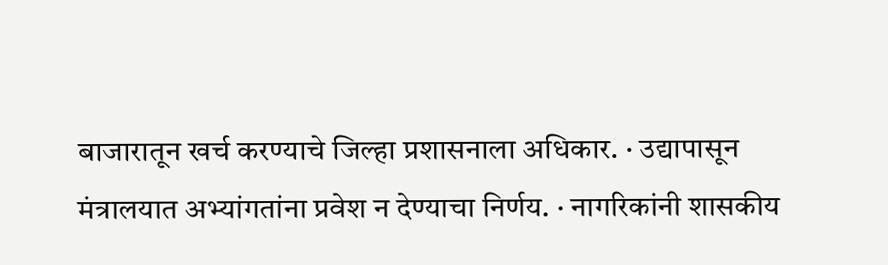बाजारातून खर्च करण्याचे जिल्हा प्रशासनाला अधिकार. · उद्यापासून मंत्रालयात अभ्यांगतांना प्रवेश न देण्याचा निर्णय. · नागरिकांनी शासकीय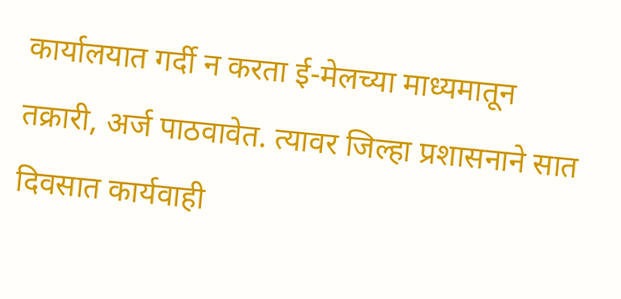कार्यालयात गर्दी न करता ई-मेलच्या माध्यमातून तक्रारी, अर्ज पाठवावेत. त्यावर जिल्हा प्रशासनाने सात दिवसात कार्यवाही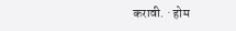करावी. · होम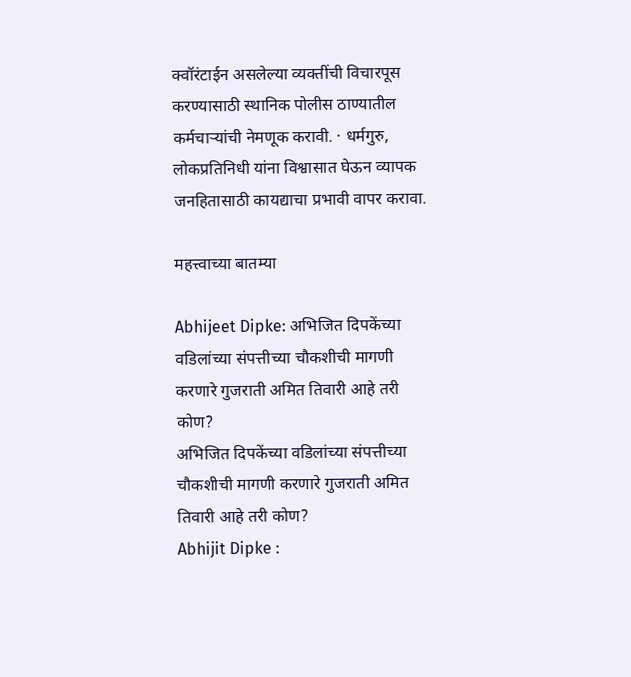क्वॉरंटाईन असलेल्या व्यक्तींची विचारपूस करण्यासाठी स्थानिक पोलीस ठाण्यातील कर्मचाऱ्यांची नेमणूक करावी. · धर्मगुरु, लोकप्रतिनिधी यांना विश्वासात घेऊन व्यापक जनहितासाठी कायद्याचा प्रभावी वापर करावा.

महत्त्वाच्या बातम्या

Abhijeet Dipke: अभिजित दिपकेंच्या वडिलांच्या संपत्तीच्या चौकशीची मागणी करणारे गुजराती अमित तिवारी आहे तरी कोण?
अभिजित दिपकेंच्या वडिलांच्या संपत्तीच्या चौकशीची मागणी करणारे गुजराती अमित तिवारी आहे तरी कोण?
Abhijit Dipke :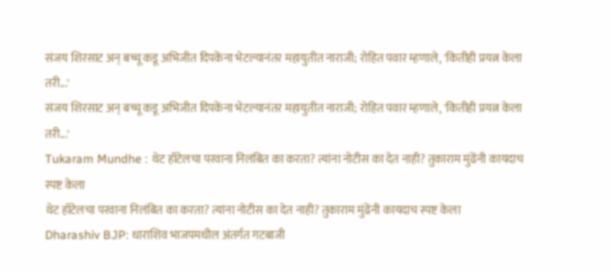संजय शिरसाट अन् बच्चू कडू अभिजीत दिपकेंना भेटल्यानंतर महायुतीत नाराजी; रोहित पवार म्हणाले, 'कितीही प्रयत्न केला तरी...'
संजय शिरसाट अन् बच्चू कडू अभिजीत दिपकेंना भेटल्यानंतर महायुतीत नाराजी; रोहित पवार म्हणाले, 'कितीही प्रयत्न केला तरी...'
Tukaram Mundhe : थेट हॉटेलचा परवाना निलंबित का करता? त्यांना नोटीस का देत नाही? तुकाराम मुंढेंनी कायदाच स्पष्ट केला
थेट हॉटेलचा परवाना निलंबित का करता? त्यांना नोटीस का देत नाही? तुकाराम मुंढेंनी कायदाच स्पष्ट केला
Dharashiv BJP: धाराशिव भाजपमधील अंतर्गत गटबाजी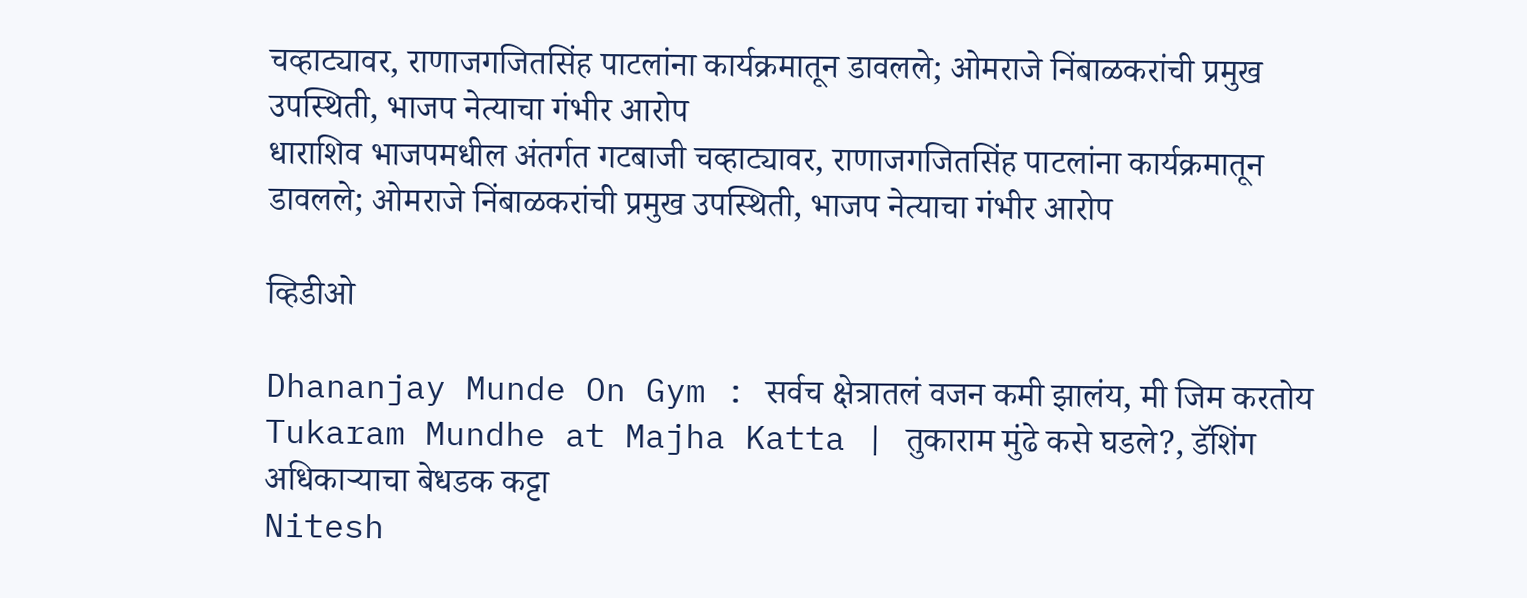चव्हाट्यावर, राणाजगजितसिंह पाटलांना कार्यक्रमातून डावलले; ओमराजे निंबाळकरांची प्रमुख उपस्थिती, भाजप नेत्याचा गंभीर आरोप
धाराशिव भाजपमधील अंतर्गत गटबाजी चव्हाट्यावर, राणाजगजितसिंह पाटलांना कार्यक्रमातून डावलले; ओमराजे निंबाळकरांची प्रमुख उपस्थिती, भाजप नेत्याचा गंभीर आरोप

व्हिडीओ

Dhananjay Munde On Gym : सर्वच क्षेत्रातलं वजन कमी झालंय, मी जिम करतोय
Tukaram Mundhe at Majha Katta | तुकाराम मुंढे कसे घडले?, डॅशिंग अधिकाऱ्याचा बेधडक कट्टा
Nitesh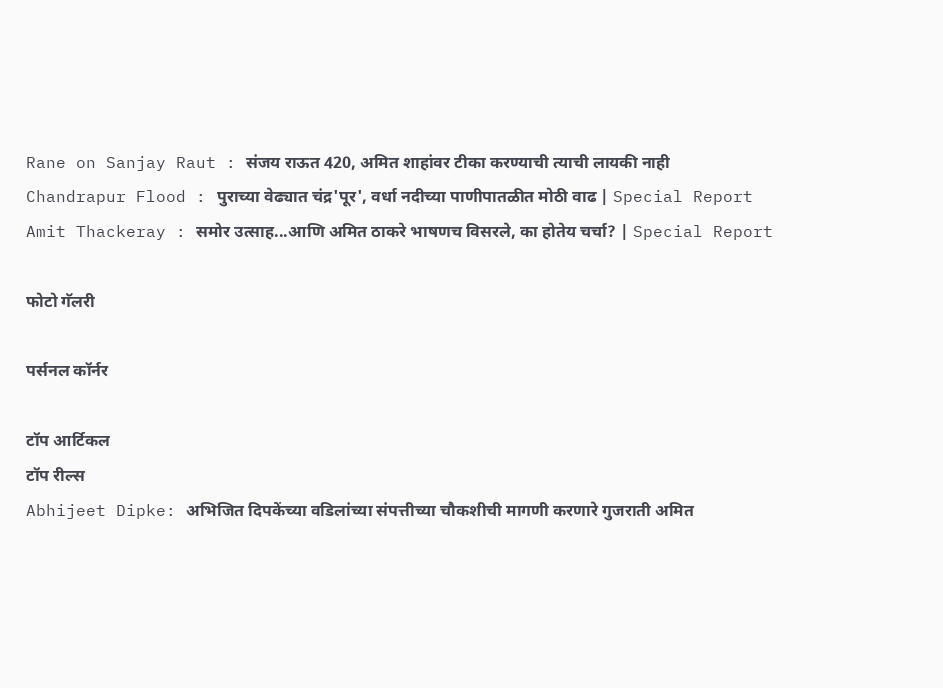Rane on Sanjay Raut : संजय राऊत 420, अमित शाहांवर टीका करण्याची त्याची लायकी नाही
Chandrapur Flood : पुराच्या वेढ्यात चंद्र'पूर', वर्धा नदीच्या पाणीपातळीत मोठी वाढ | Special Report
Amit Thackeray : समोर उत्साह...आणि अमित ठाकरे भाषणच विसरले, का होतेय चर्चा? | Special Report

फोटो गॅलरी

पर्सनल कॉर्नर

टॉप आर्टिकल
टॉप रील्स
Abhijeet Dipke: अभिजित दिपकेंच्या वडिलांच्या संपत्तीच्या चौकशीची मागणी करणारे गुजराती अमित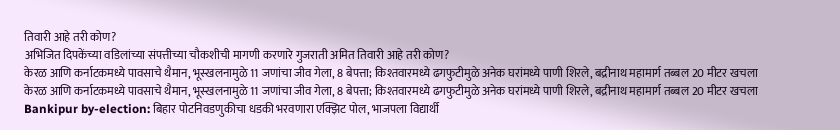तिवारी आहे तरी कोण?
अभिजित दिपकेंच्या वडिलांच्या संपत्तीच्या चौकशीची मागणी करणारे गुजराती अमित तिवारी आहे तरी कोण?
केरळ आणि कर्नाटकमध्ये पावसाचे थैमान, भूस्खलनामुळे 11 जणांचा जीव गेला, 8 बेपत्ता; किश्तवारमध्ये ढगफुटीमुळे अनेक घरांमध्ये पाणी शिरले, बद्रीनाथ महामार्ग तब्बल 20 मीटर खचला
केरळ आणि कर्नाटकमध्ये पावसाचे थैमान, भूस्खलनामुळे 11 जणांचा जीव गेला, 8 बेपत्ता; किश्तवारमध्ये ढगफुटीमुळे अनेक घरांमध्ये पाणी शिरले, बद्रीनाथ महामार्ग तब्बल 20 मीटर खचला
Bankipur by-election: बिहार पोटनिवडणुकीचा धडकी भरवणारा एक्झिट पोल, भाजपला विद्यार्थी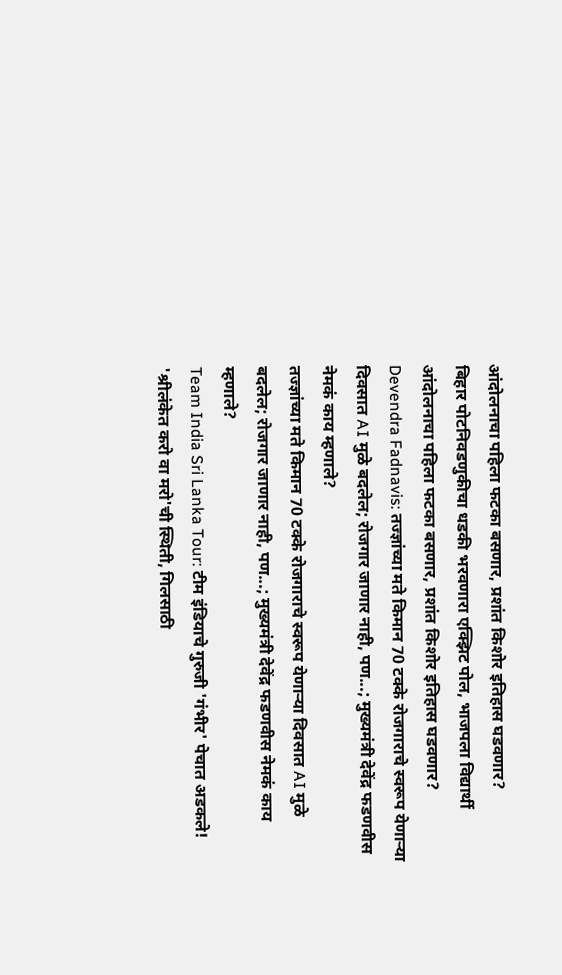आंदोलनाचा पहिला फटका बसणार, प्रशांत किशोर इतिहास घडवणार?
बिहार पोटनिवडणुकीचा धडकी भरवणारा एक्झिट पोल, भाजपला विद्यार्थी आंदोलनाचा पहिला फटका बसणार, प्रशांत किशोर इतिहास घडवणार?
Devendra Fadnavis: तज्ज्ञांच्या मते किमान 70 टक्के रोजगाराचे स्वरूप येणाऱ्या दिवसात AI मुळे बदलेल; रोजगार जाणार नाही, पण...; मुख्यमंत्री देवेंद्र फडणवीस नेमकं काय म्हणाले?
तज्ज्ञांच्या मते किमान 70 टक्के रोजगाराचे स्वरूप येणाऱ्या दिवसात AI मुळे बदलेल; रोजगार जाणार नाही, पण...; मुख्यमंत्री देवेंद्र फडणवीस नेमकं काय म्हणाले?
Team India Sri Lanka Tour: टीम इंडियाचे गुरुजी 'गंभीर' पेचात अडकले! 'श्रीलंकेत करो वा मरो'ची स्थिती, गिलसाठी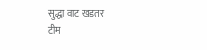सुद्धा वाट खडतर
टीम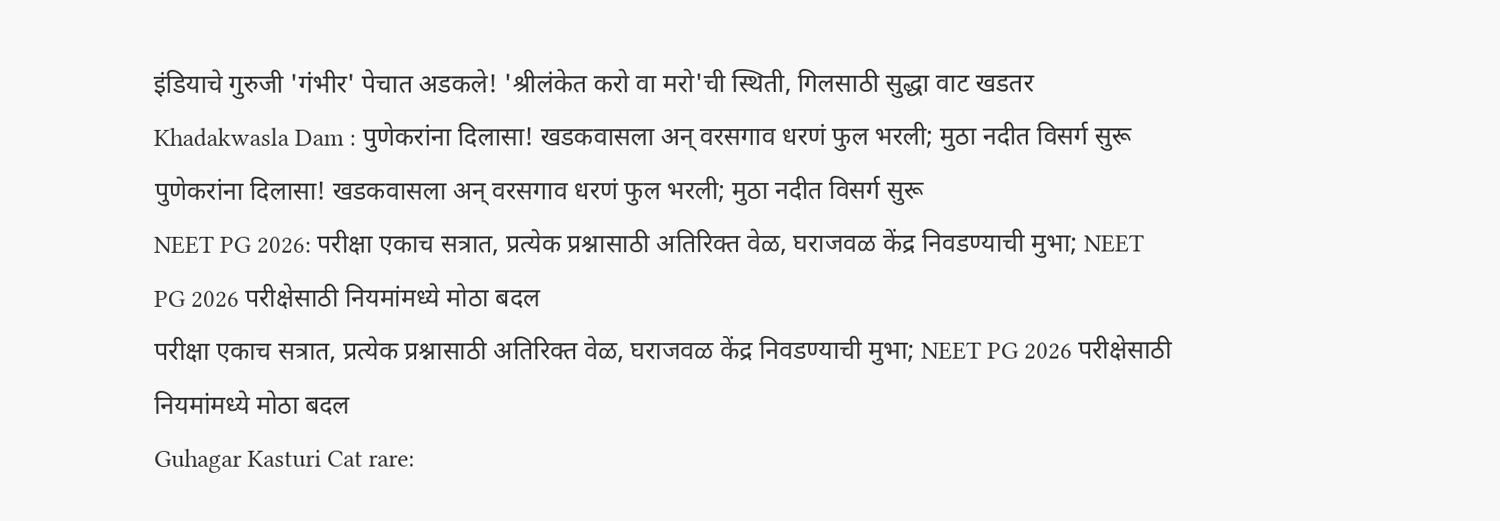इंडियाचे गुरुजी 'गंभीर' पेचात अडकले! 'श्रीलंकेत करो वा मरो'ची स्थिती, गिलसाठी सुद्धा वाट खडतर
Khadakwasla Dam : पुणेकरांना दिलासा! खडकवासला अन् वरसगाव धरणं फुल भरली; मुठा नदीत विसर्ग सुरू
पुणेकरांना दिलासा! खडकवासला अन् वरसगाव धरणं फुल भरली; मुठा नदीत विसर्ग सुरू
NEET PG 2026: परीक्षा एकाच सत्रात, प्रत्येक प्रश्नासाठी अतिरिक्त वेळ, घराजवळ केंद्र निवडण्याची मुभा; NEET PG 2026 परीक्षेसाठी नियमांमध्ये मोठा बदल
परीक्षा एकाच सत्रात, प्रत्येक प्रश्नासाठी अतिरिक्त वेळ, घराजवळ केंद्र निवडण्याची मुभा; NEET PG 2026 परीक्षेसाठी नियमांमध्ये मोठा बदल
Guhagar Kasturi Cat rare: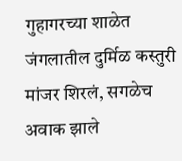गुहागरच्या शाळेत जंगलातील दुर्मिळ कस्तुरी मांजर शिरलं, सगळेच अवाक झाले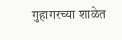गुहागरच्या शाळेत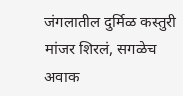जंगलातील दुर्मिळ कस्तुरी मांजर शिरलं, सगळेच अवाक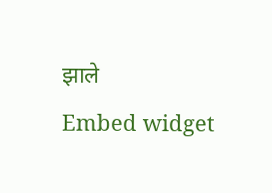झाले
Embed widget